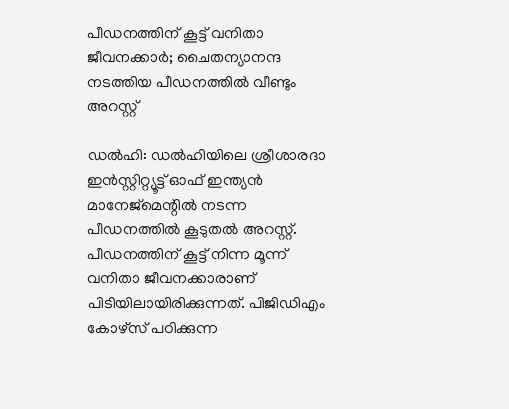പീഡനത്തിന് കൂട്ട് വനിതാ ജീവനക്കാർ; ചൈതന്യാനന്ദ നടത്തിയ പീഡനത്തിൽ വീണ്ടും അറസ്റ്റ്

ഡല്‍ഹി: ഡല്‍ഹിയിലെ ശ്രീശാരദാ ഇന്‍സ്റ്റിറ്റ്യൂട്ട് ഓഫ് ഇന്ത്യന്‍ മാനേജ്‌മെന്റില്‍ നടന്ന പീഡനത്തിൽ കൂടുതൽ അറസ്റ്റ്. പീഡനത്തിന് കൂട്ട് നിന്ന മൂന്ന് വനിതാ ജീവനക്കാരാണ് പിടിയിലായിരിക്കുന്നത്. പിജിഡിഎം കോഴ്‌സ് പഠിക്കുന്ന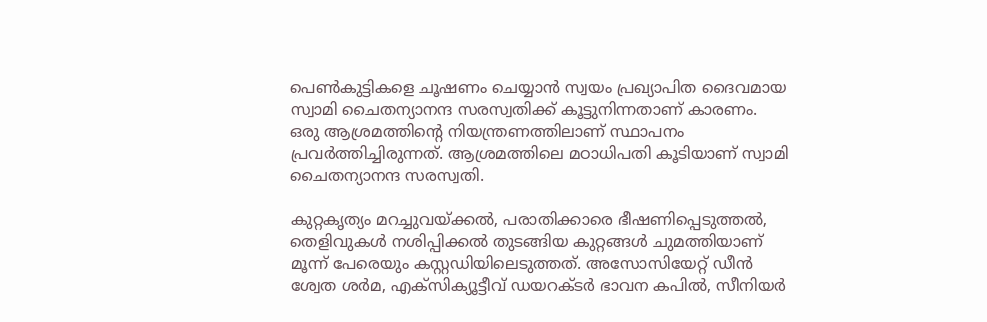പെണ്‍കുട്ടികളെ ചൂഷണം ചെയ്യാൻ സ്വയം പ്രഖ്യാപിത ദൈവമായ സ്വാമി ചൈതന്യാനന്ദ സരസ്വതിക്ക് കൂട്ടുനിന്നതാണ് കാരണം. ഒരു ആശ്രമത്തിന്റെ നിയന്ത്രണത്തിലാണ് സ്ഥാപനം പ്രവര്‍ത്തിച്ചിരുന്നത്. ആശ്രമത്തിലെ മഠാധിപതി കൂടിയാണ് സ്വാമി ചൈതന്യാനന്ദ സരസ്വതി.

കുറ്റകൃത്യം മറച്ചുവയ്ക്കൽ, പരാതിക്കാരെ ഭീഷണിപ്പെടുത്തൽ, തെളിവുകൾ നശിപ്പിക്കൽ തുടങ്ങിയ കുറ്റങ്ങൾ ചുമത്തിയാണ് മൂന്ന് പേരെയും കസ്റ്റഡിയിലെടുത്തത്. അസോസിയേറ്റ് ഡീൻ ശ്വേത ശർമ, എക്സിക്യൂട്ടീവ് ഡയറക്ടർ ഭാവന കപിൽ, സീനിയർ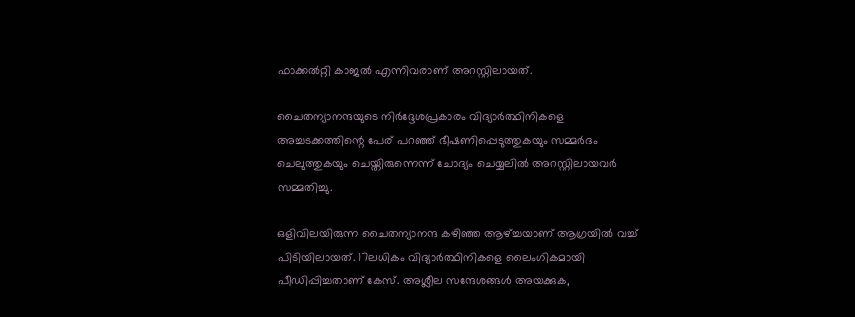ഫാക്കൽറ്റി കാജൽ എന്നിവരാണ് അറസ്റ്റിലായത്.

ചൈതന്യാനന്ദയുടെ നിർദ്ദേശപ്രകാരം വിദ്യാർത്ഥിനികളെ അച്ചടക്കത്തിന്റെ പേര് പറഞ്ഞ് ഭീഷണിപ്പെടുത്തുകയും സമ്മർദം ചെലുത്തുകയും ചെയ്തിരുന്നെന്ന് ചോദ്യം ചെയ്യലിൽ അറസ്റ്റിലായവർ സമ്മതിച്ചു.

ഒളിവിലയിരുന്ന ചൈതന്യാനന്ദ കഴിഞ്ഞ ആഴ്ച്ചയാണ് ആഗ്രയിൽ വച്ച് പിടിയിലായത്. 17ലധികം വിദ്യാർത്ഥിനികളെ ലൈംഗികമായി പീഡിപ്പിച്ചതാണ് കേസ്. അശ്ലീല സന്ദേശങ്ങൾ അയക്കുക,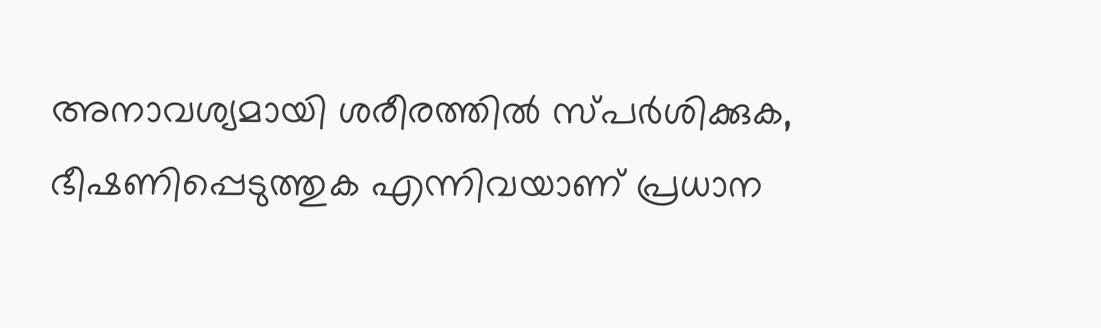അനാവശ്യമായി ശരീരത്തിൽ സ്പർശിക്കുക, ഭീഷണിപ്പെടുത്തുക എന്നിവയാണ് പ്രധാന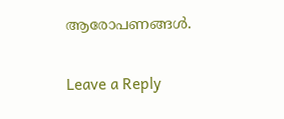ആരോപണങ്ങൾ.

Leave a Reply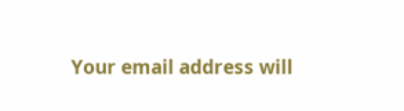Your email address will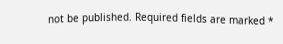not be published. Required fields are marked *